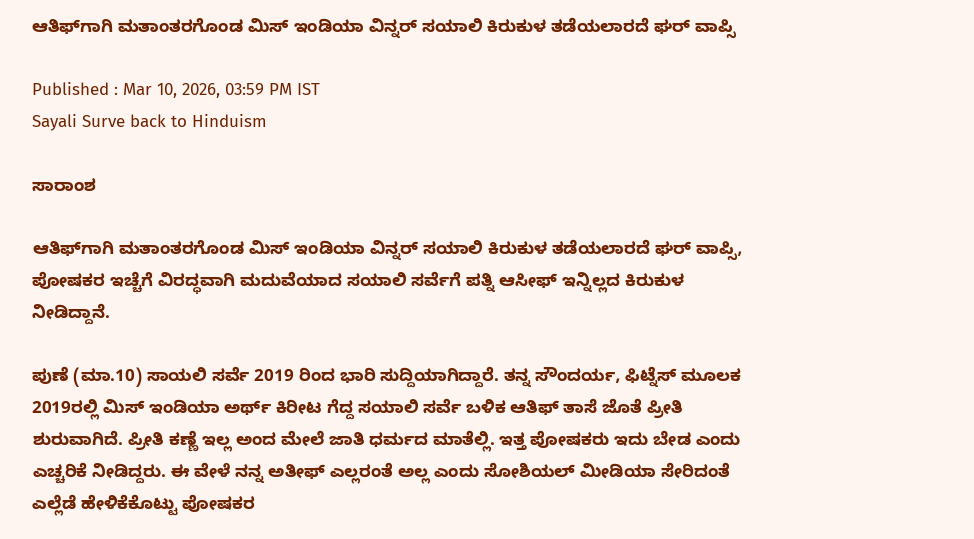ಆತಿಫ್‌ಗಾಗಿ ಮತಾಂತರಗೊಂಡ ಮಿಸ್ ಇಂಡಿಯಾ ವಿನ್ನರ್ ಸಯಾಲಿ ಕಿರುಕುಳ ತಡೆಯಲಾರದೆ ಘರ್ ವಾಪ್ಸಿ

Published : Mar 10, 2026, 03:59 PM IST
Sayali Surve back to Hinduism

ಸಾರಾಂಶ

ಆತಿಫ್‌ಗಾಗಿ ಮತಾಂತರಗೊಂಡ ಮಿಸ್ ಇಂಡಿಯಾ ವಿನ್ನರ್ ಸಯಾಲಿ ಕಿರುಕುಳ ತಡೆಯಲಾರದೆ ಘರ್ ವಾಪ್ಸಿ, ಪೋಷಕರ ಇಚ್ಚೆಗೆ ವಿರದ್ಧವಾಗಿ ಮದುವೆಯಾದ ಸಯಾಲಿ ಸರ್ವೆಗೆ ಪತ್ನಿ ಆಸೀಫ್ ಇನ್ನಿಲ್ಲದ ಕಿರುಕುಳ ನೀಡಿದ್ದಾನೆ.

ಪುಣೆ (ಮಾ.10) ಸಾಯಲಿ ಸರ್ವೆ 2019 ರಿಂದ ಭಾರಿ ಸುದ್ದಿಯಾಗಿದ್ದಾರೆ. ತನ್ನ ಸೌಂದರ್ಯ, ಫಿಟ್ನೆಸ್ ಮೂಲಕ 2019ರಲ್ಲಿ ಮಿಸ್ ಇಂಡಿಯಾ ಅರ್ಥ್ ಕಿರೀಟ ಗೆದ್ದ ಸಯಾಲಿ ಸರ್ವೆ ಬಳಿಕ ಆತಿಫ್ ತಾಸೆ ಜೊತೆ ಪ್ರೀತಿ ಶುರುವಾಗಿದೆ. ಪ್ರೀತಿ ಕಣ್ಣೆ ಇಲ್ಲ ಅಂದ ಮೇಲೆ ಜಾತಿ ಧರ್ಮದ ಮಾತೆಲ್ಲಿ. ಇತ್ತ ಪೋಷಕರು ಇದು ಬೇಡ ಎಂದು ಎಚ್ಚರಿಕೆ ನೀಡಿದ್ದರು. ಈ ವೇಳೆ ನನ್ನ ಅತೀಫ್ ಎಲ್ಲರಂತೆ ಅಲ್ಲ ಎಂದು ಸೋಶಿಯಲ್ ಮೀಡಿಯಾ ಸೇರಿದಂತೆ ಎಲ್ಲೆಡೆ ಹೇಳಿಕೆಕೊಟ್ಟು ಪೋಷಕರ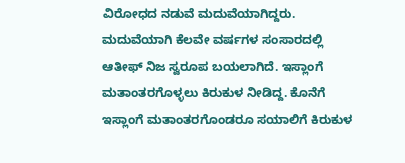ವಿರೋಧದ ನಡುವೆ ಮದುವೆಯಾಗಿದ್ದರು. ಮದುವೆಯಾಗಿ ಕೆಲವೇ ವರ್ಷಗಳ ಸಂಸಾರದಲ್ಲಿ ಆತೀಫ್ ನಿಜ ಸ್ವರೂಪ ಬಯಲಾಗಿದೆ. ಇಸ್ಲಾಂಗೆ ಮತಾಂತರಗೊಳ್ಳಲು ಕಿರುಕುಳ ನೀಡಿದ್ದ. ಕೊನೆಗೆ ಇಸ್ಲಾಂಗೆ ಮತಾಂತರಗೊಂಡರೂ ಸಯಾಲಿಗೆ ಕಿರುಕುಳ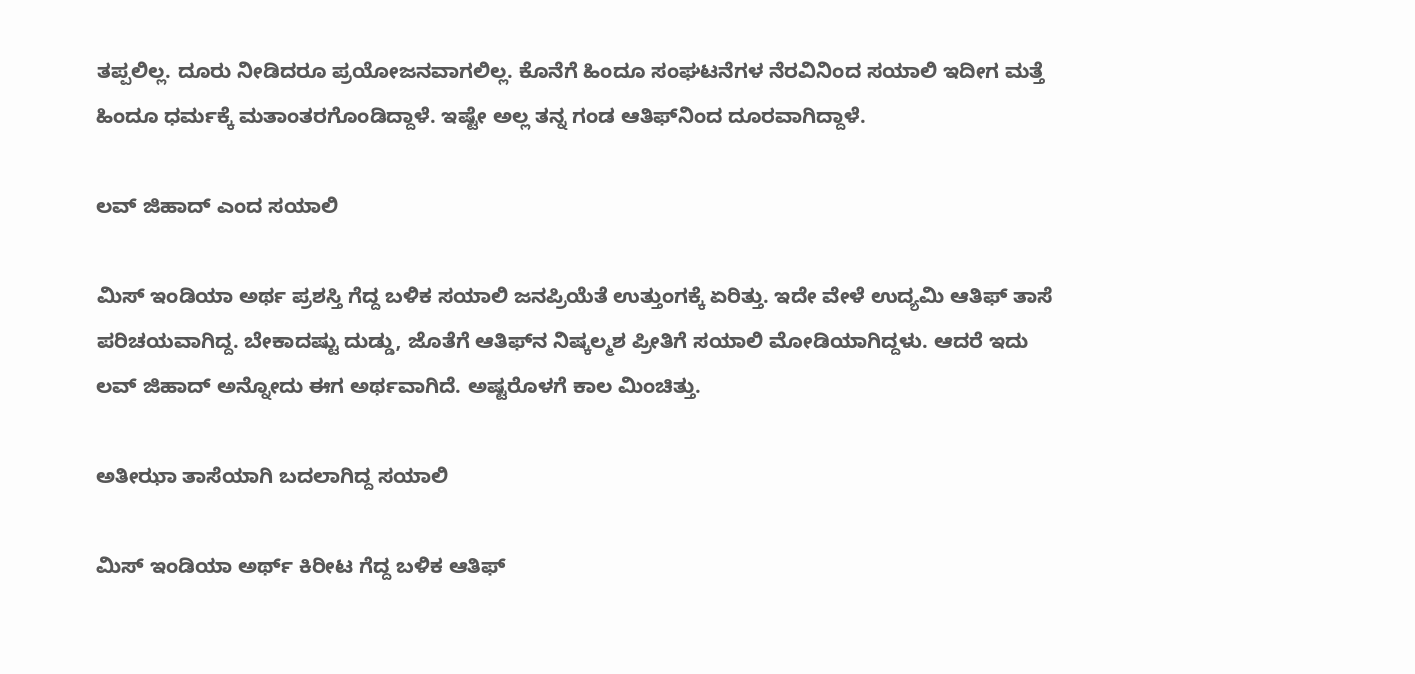ತಪ್ಪಲಿಲ್ಲ. ದೂರು ನೀಡಿದರೂ ಪ್ರಯೋಜನವಾಗಲಿಲ್ಲ. ಕೊನೆಗೆ ಹಿಂದೂ ಸಂಘಟನೆಗಳ ನೆರವಿನಿಂದ ಸಯಾಲಿ ಇದೀಗ ಮತ್ತೆ ಹಿಂದೂ ಧರ್ಮಕ್ಕೆ ಮತಾಂತರಗೊಂಡಿದ್ದಾಳೆ. ಇಷ್ಟೇ ಅಲ್ಲ ತನ್ನ ಗಂಡ ಆತಿಫ್‌ನಿಂದ ದೂರವಾಗಿದ್ದಾಳೆ.

ಲವ್ ಜಿಹಾದ್ ಎಂದ ಸಯಾಲಿ

ಮಿಸ್ ಇಂಡಿಯಾ ಅರ್ಥ ಪ್ರಶಸ್ತಿ ಗೆದ್ದ ಬಳಿಕ ಸಯಾಲಿ ಜನಪ್ರಿಯೆತೆ ಉತ್ತುಂಗಕ್ಕೆ ಏರಿತ್ತು. ಇದೇ ವೇಳೆ ಉದ್ಯಮಿ ಆತಿಫ್ ತಾಸೆ ಪರಿಚಯವಾಗಿದ್ದ. ಬೇಕಾದಷ್ಟು ದುಡ್ಡು, ಜೊತೆಗೆ ಆತಿಫ್‌ನ ನಿಷ್ಕಲ್ಮಶ ಪ್ರೀತಿಗೆ ಸಯಾಲಿ ಮೋಡಿಯಾಗಿದ್ದಳು. ಆದರೆ ಇದು ಲವ್ ಜಿಹಾದ್ ಅನ್ನೋದು ಈಗ ಅರ್ಥವಾಗಿದೆ. ಅಷ್ಟರೊಳಗೆ ಕಾಲ ಮಿಂಚಿತ್ತು.

ಅತೀಝಾ ತಾಸೆಯಾಗಿ ಬದಲಾಗಿದ್ದ ಸಯಾಲಿ

ಮಿಸ್ ಇಂಡಿಯಾ ಅರ್ಥ್ ಕಿರೀಟ ಗೆದ್ದ ಬಳಿಕ ಆತಿಫ್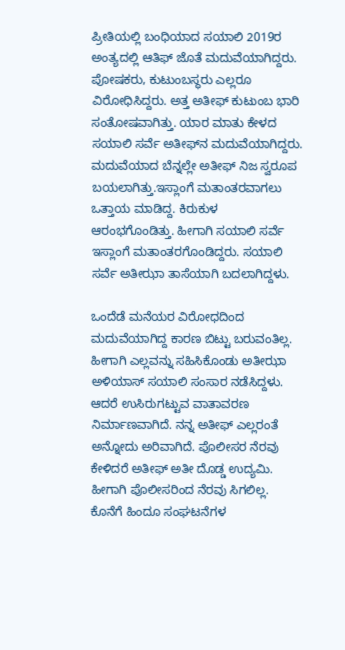ಪ್ರೀತಿಯಲ್ಲಿ ಬಂಧಿಯಾದ ಸಯಾಲಿ 2019ರ ಅಂತ್ಯದಲ್ಲಿ ಆತಿಫ್ ಜೊತೆ ಮದುವೆಯಾಗಿದ್ದರು. ಪೋಷಕರು, ಕುಟುಂಬಸ್ಥರು ಎಲ್ಲರೂ ವಿರೋಧಿಸಿದ್ದರು. ಅತ್ತ ಅತೀಫ್ ಕುಟುಂಬ ಭಾರಿ ಸಂತೋಷವಾಗಿತ್ತು. ಯಾರ ಮಾತು ಕೇಳದ ಸಯಾಲಿ ಸರ್ವೆ ಅತೀಫ್‌ನ ಮದುವೆಯಾಗಿದ್ದರು. ಮದುವೆಯಾದ ಬೆನ್ನಲ್ಲೇ ಅತೀಫ್ ನಿಜ ಸ್ವರೂಪ ಬಯಲಾಗಿತ್ತು.ಇಸ್ಲಾಂಗೆ ಮತಾಂತರವಾಗಲು ಒತ್ತಾಯ ಮಾಡಿದ್ದ. ಕಿರುಕುಳ ಆರಂಭಗೊಂಡಿತ್ತು. ಹೀಗಾಗಿ ಸಯಾಲಿ ಸರ್ವೆ ಇಸ್ಲಾಂಗೆ ಮತಾಂತರಗೊಂಡಿದ್ದರು. ಸಯಾಲಿ ಸರ್ವೆ ಅತೀಝಾ ತಾಸೆಯಾಗಿ ಬದಲಾಗಿದ್ದಳು.

ಒಂದೆಡೆ ಮನೆಯರ ವಿರೋಧದಿಂದ ಮದುವೆಯಾಗಿದ್ದ ಕಾರಣ ಬಿಟ್ಟು ಬರುವಂತಿಲ್ಲ. ಹೀಗಾಗಿ ಎಲ್ಲವನ್ನು ಸಹಿಸಿಕೊಂಡು ಅತೀಝಾ ಅಳಿಯಾಸ್ ಸಯಾಲಿ ಸಂಸಾರ ನಡೆಸಿದ್ದಳು. ಆದರೆ ಉಸಿರುಗಟ್ಟುವ ವಾತಾವರಣ ನಿರ್ಮಾಣವಾಗಿದೆ. ನನ್ನ ಅತೀಫ್ ಎಲ್ಲರಂತೆ ಅನ್ನೋದು ಅರಿವಾಗಿದೆ. ಪೊಲೀಸರ ನೆರವು ಕೇಳಿದರೆ ಅತೀಫ್ ಅತೀ ದೊಡ್ಡ ಉದ್ಯಮಿ. ಹೀಗಾಗಿ ಪೊಲೀಸರಿಂದ ನೆರವು ಸಿಗಲಿಲ್ಲ. ಕೊನೆಗೆ ಹಿಂದೂ ಸಂಘಟನೆಗಳ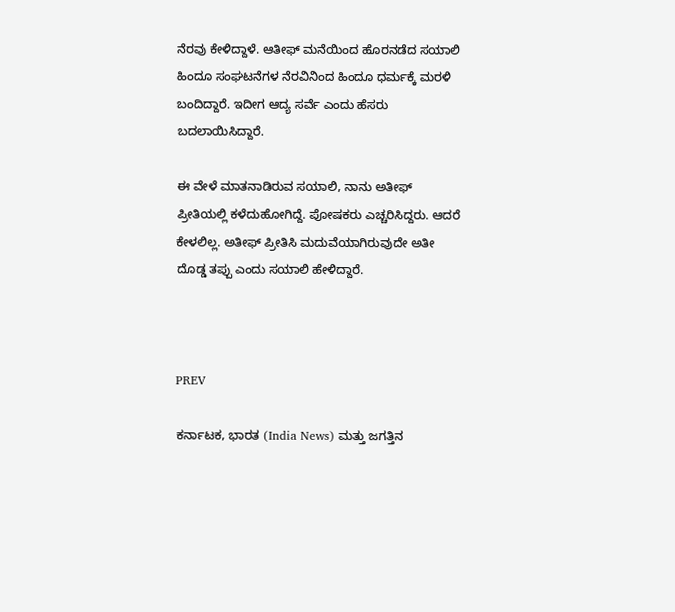ನೆರವು ಕೇಳಿದ್ದಾಳೆ. ಆತೀಫ್‌ ಮನೆಯಿಂದ ಹೊರನಡೆದ ಸಯಾಲಿ ಹಿಂದೂ ಸಂಘಟನೆಗಳ ನೆರವಿನಿಂದ ಹಿಂದೂ ಧರ್ಮಕ್ಕೆ ಮರಳಿ ಬಂದಿದ್ದಾರೆ. ಇದೀಗ ಆದ್ಯ ಸರ್ವೆ ಎಂದು ಹೆಸರು ಬದಲಾಯಿಸಿದ್ದಾರೆ.

ಈ ವೇಳೆ ಮಾತನಾಡಿರುವ ಸಯಾಲಿ, ನಾನು ಅತೀಫ್ ಪ್ರೀತಿಯಲ್ಲಿ ಕಳೆದುಹೋಗಿದ್ದೆ. ಪೋಷಕರು ಎಚ್ಚರಿಸಿದ್ದರು. ಆದರೆ ಕೇಳಲಿಲ್ಲ. ಅತೀಫ್ ಪ್ರೀತಿಸಿ ಮದುವೆಯಾಗಿರುವುದೇ ಅತೀ ದೊಡ್ಡ ತಪ್ಪು ಎಂದು ಸಯಾಲಿ ಹೇಳಿದ್ದಾರೆ.



PREV

ಕರ್ನಾಟಕ, ಭಾರತ (India News) ಮತ್ತು ಜಗತ್ತಿನ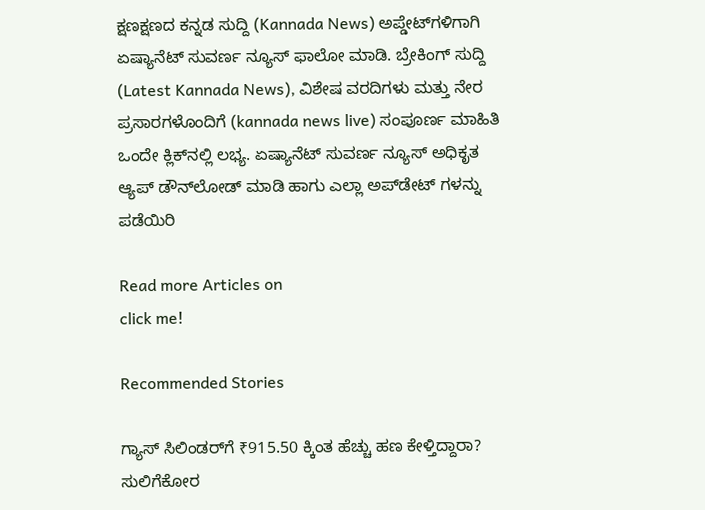ಕ್ಷಣಕ್ಷಣದ ಕನ್ನಡ ಸುದ್ದಿ (Kannada News) ಅಪ್ಡೇಟ್‌ಗಳಿಗಾಗಿ ಏಷ್ಯಾನೆಟ್ ಸುವರ್ಣ ನ್ಯೂಸ್‌ ಫಾಲೋ ಮಾಡಿ. ಬ್ರೇಕಿಂಗ್ ಸುದ್ದಿ (Latest Kannada News), ವಿಶೇಷ ವರದಿಗಳು ಮತ್ತು ನೇರ ಪ್ರಸಾರಗಳೊಂದಿಗೆ (kannada news live) ಸಂಪೂರ್ಣ ಮಾಹಿತಿ ಒಂದೇ ಕ್ಲಿಕ್‌ನಲ್ಲಿ ಲಭ್ಯ. ಏಷ್ಯಾನೆಟ್ ಸುವರ್ಣ ನ್ಯೂಸ್ ಅಧಿಕೃತ ಆ್ಯಪ್ ಡೌನ್‌ಲೋಡ್ ಮಾಡಿ ಹಾಗು ಎಲ್ಲಾ ಅಪ್‌ಡೇಟ್ ಗಳನ್ನು ಪಡೆಯಿರಿ

Read more Articles on
click me!

Recommended Stories

ಗ್ಯಾಸ್ ಸಿಲಿಂಡರ್‌ಗೆ ₹915.50 ಕ್ಕಿಂತ ಹೆಚ್ಚು ಹಣ ಕೇಳ್ತಿದ್ದಾರಾ? ಸುಲಿಗೆಕೋರ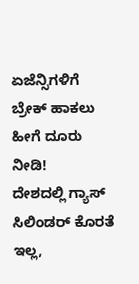ಏಜೆನ್ಸಿಗಳಿಗೆ ಬ್ರೇಕ್ ಹಾಕಲು ಹೀಗೆ ದೂರು ನೀಡಿ!
ದೇಶದಲ್ಲಿ ಗ್ಯಾಸ್‌ ಸಿಲಿಂಡರ್ ಕೊರತೆ ಇಲ್ಲ,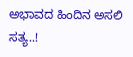ಅಭಾವದ ಹಿಂದಿನ ಅಸಲಿ ಸತ್ಯ..!